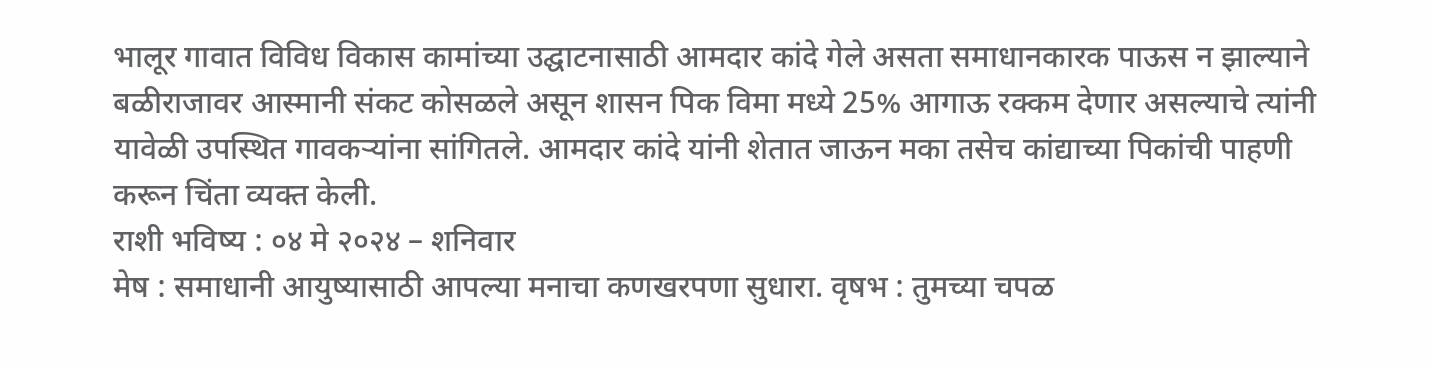भालूर गावात विविध विकास कामांच्या उद्घाटनासाठी आमदार कांदे गेले असता समाधानकारक पाऊस न झाल्याने बळीराजावर आस्मानी संकट कोसळले असून शासन पिक विमा मध्ये 25% आगाऊ रक्कम देणार असल्याचे त्यांनी यावेळी उपस्थित गावकऱ्यांना सांगितले. आमदार कांदे यांनी शेतात जाऊन मका तसेच कांद्याच्या पिकांची पाहणी करून चिंता व्यक्त केली.
राशी भविष्य : ०४ मे २०२४ – शनिवार
मेष : समाधानी आयुष्यासाठी आपल्या मनाचा कणखरपणा सुधारा. वृषभ : तुमच्या चपळ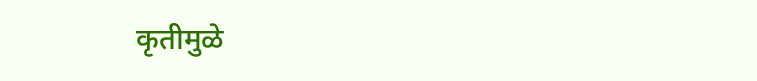कृतीमुळे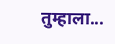तुम्हाला...